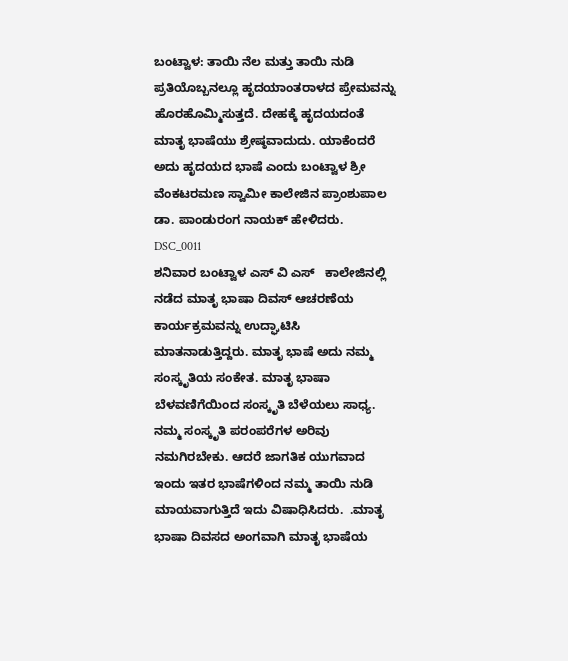ಬಂಟ್ವಾಳ: ತಾಯಿ ನೆಲ ಮತ್ತು ತಾಯಿ ನುಡಿ ಪ್ರತಿಯೊಬ್ಬನಲ್ಲೂ ಹೃದಯಾಂತರಾಳದ ಪ್ರೇಮವನ್ನು ಹೊರಹೊಮ್ಮಿಸುತ್ತದೆ. ದೇಹಕ್ಕೆ ಹೃದಯದಂತೆ ಮಾತೃ ಭಾಷೆಯು ಶ್ರೇಷ್ಠವಾದುದು. ಯಾಕೆಂದರೆ ಅದು ಹೃದಯದ ಭಾಷೆ ಎಂದು ಬಂಟ್ವಾಳ ಶ್ರೀ ವೆಂಕಟರಮಣ ಸ್ವಾಮೀ ಕಾಲೇಜಿನ ಪ್ರಾಂಶುಪಾಲ ಡಾ. ಪಾಂಡುರಂಗ ನಾಯಕ್ ಹೇಳಿದರು.
DSC_0011
ಶನಿವಾರ ಬಂಟ್ವಾಳ ಎಸ್ ವಿ ಎಸ್   ಕಾಲೇಜಿನಲ್ಲಿ ನಡೆದ ಮಾತೃ ಭಾಷಾ ದಿವಸ್ ಆಚರಣೆಯ ಕಾರ್ಯಕ್ರಮವನ್ನು ಉದ್ಘಾಟಿಸಿ ಮಾತನಾಡುತ್ತಿದ್ದರು. ಮಾತೃ ಭಾಷೆ ಅದು ನಮ್ಮ ಸಂಸ್ಕೃತಿಯ ಸಂಕೇತ. ಮಾತೃ ಭಾಷಾ ಬೆಳವಣಿಗೆಯಿಂದ ಸಂಸ್ಕೃತಿ ಬೆಳೆಯಲು ಸಾಧ್ಯ. ನಮ್ಮ ಸಂಸ್ಕೃತಿ ಪರಂಪರೆಗಳ ಅರಿವು ನಮಗಿರಬೇಕು. ಆದರೆ ಜಾಗತಿಕ ಯುಗವಾದ ಇಂದು ಇತರ ಭಾಷೆಗಳಿಂದ ನಮ್ಮ ತಾಯಿ ನುಡಿ ಮಾಯವಾಗುತ್ತಿದೆ ಇದು ವಿಷಾಧಿಸಿದರು.  .ಮಾತೃ ಭಾಷಾ ದಿವಸದ ಅಂಗವಾಗಿ ಮಾತೃ ಭಾಷೆಯ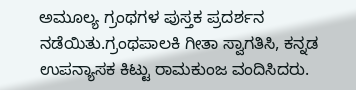ಅಮೂಲ್ಯ ಗ್ರಂಥಗಳ ಪುಸ್ತಕ ಪ್ರದರ್ಶನ ನಡೆಯಿತು.ಗ್ರಂಥಪಾಲಕಿ ಗೀತಾ ಸ್ವಾಗತಿಸಿ, ಕನ್ನಡ ಉಪನ್ಯಾಸಕ ಕಿಟ್ಟು ರಾಮಕುಂಜ ವಂದಿಸಿದರು.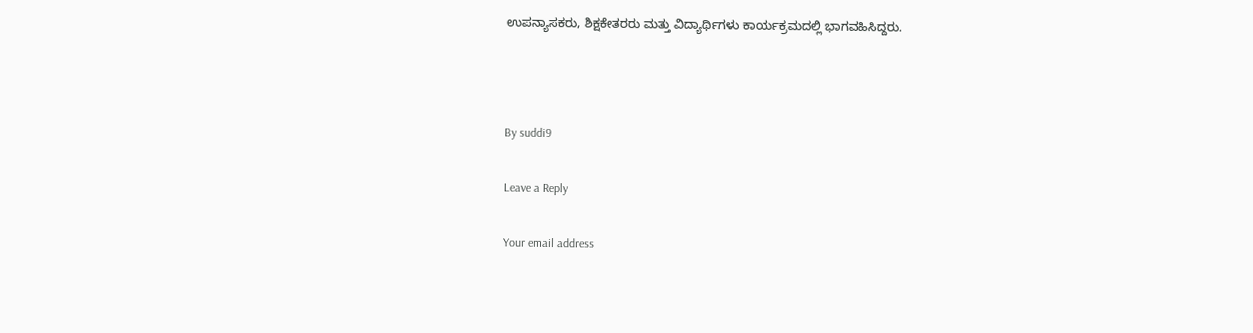ಉಪನ್ಯಾಸಕರು, ಶಿಕ್ಷಕೇತರರು ಮತ್ತು ವಿದ್ಯಾರ್ಥಿಗಳು ಕಾರ್ಯಕ್ರಮದಲ್ಲಿ ಭಾಗವಹಿಸಿದ್ದರು.



By suddi9

Leave a Reply

Your email address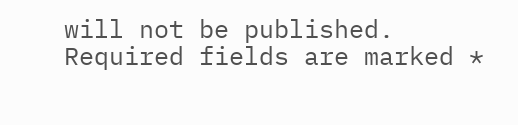will not be published. Required fields are marked *